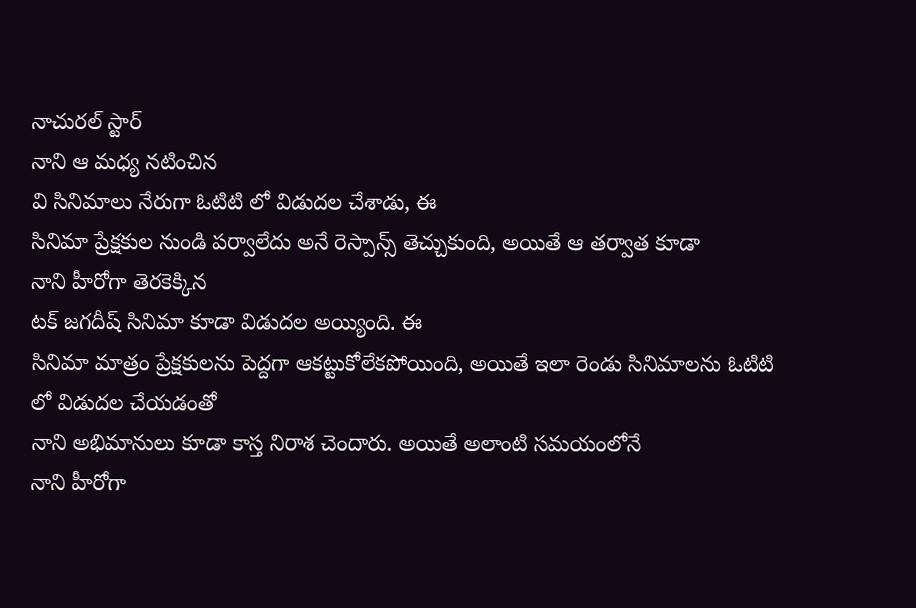నాచురల్ స్టార్
నాని ఆ మధ్య నటించిన
వి సినిమాలు నేరుగా ఓటిటి లో విడుదల చేశాడు, ఈ
సినిమా ప్రేక్షకుల నుండి పర్వాలేదు అనే రెస్పాన్స్ తెచ్చుకుంది, అయితే ఆ తర్వాత కూడా
నాని హీరోగా తెరకెక్కిన
టక్ జగదీష్ సినిమా కూడా విడుదల అయ్యింది. ఈ
సినిమా మాత్రం ప్రేక్షకులను పెద్దగా ఆకట్టుకోలేకపోయింది, అయితే ఇలా రెండు సినిమాలను ఓటిటి లో విడుదల చేయడంతో
నాని అభిమానులు కూడా కాస్త నిరాశ చెందారు. అయితే అలాంటి సమయంలోనే
నాని హీరోగా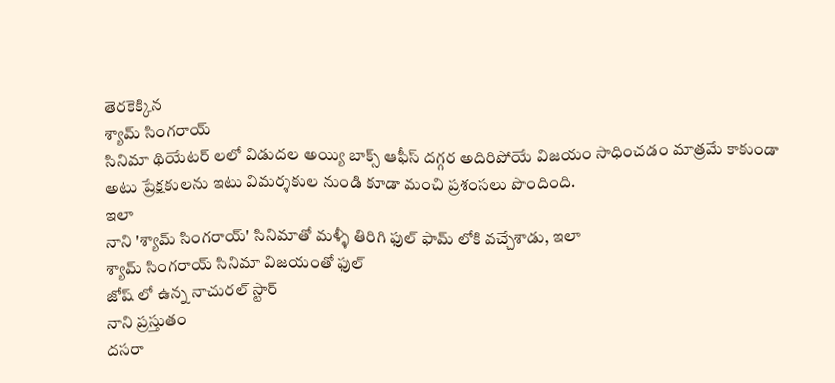తెరకెక్కిన
శ్యామ్ సింగరాయ్
సినిమా థియేటర్ లలో విడుదల అయ్యి బాక్స్ ఆఫీస్ దగ్గర అదిరిపోయే విజయం సాధించడం మాత్రమే కాకుండా అటు ప్రేక్షకులను ఇటు విమర్శకుల నుండి కూడా మంచి ప్రశంసలు పొందింది.
ఇలా
నాని 'శ్యామ్ సింగరాయ్' సినిమాతో మళ్ళీ తిరిగి ఫుల్ ఫామ్ లోకి వచ్చేశాడు, ఇలా
శ్యామ్ సింగరాయ్ సినిమా విజయంతో ఫుల్
జోష్ లో ఉన్న నాచురల్ స్టార్
నాని ప్రస్తుతం
దసరా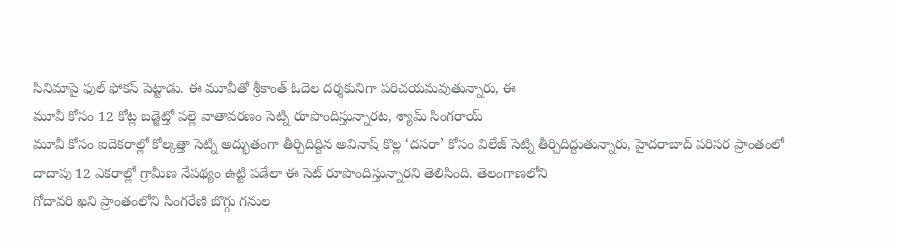సినిమాపై ఫుల్ ఫోకస్ పెట్టాడు. ఈ మూవీతో శ్రీకాంత్ ఓదెల దర్శకునిగా పరిచయమవుతున్నారు, ఈ
మూవీ కోసం 12 కోట్ల బడ్జెట్తో పల్లె వాతావరణం సెట్ని రూపొందిస్తున్నారట, శ్యామ్ సింగరాయ్
మూవీ కోసం ఐదెకరాల్లో కోల్కత్తా సెట్ని అద్భుతంగా తీర్చిదిద్దిన అవినాష్ కొల్ల ‘దసరా’ కోసం విలేజ్ సెట్ని తీర్చిదిద్దుతున్నారు, హైదరాబాద్ పరిసర ప్రాంతంలో దాదాపు 12 ఎకరాల్లో గ్రామీణ నేపథ్యం ఉట్టి పడేలా ఈ సెట్ రూపొందిస్తున్నారని తెలిసింది. తెలంగాణలోని
గోదావరి ఖని ప్రాంతంలోని సింగరేణి బొగ్గు గనుల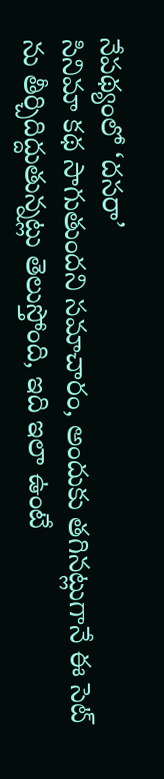నేపథ్యంలో ‘దసరా’
సినిమా కథ సాగుతుందని సమాచారం, అందుకు తగినట్లుగానే ఈ సెట్ ను తీర్చిదిద్దుతున్నట్లు తెలుస్తోంది, ఇది ఇలా ఉంటే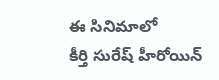ఈ సినిమాలో
కీర్తి సురేష్ హీరోయిన్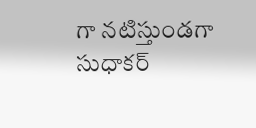గా నటిస్తుండగా
సుధాకర్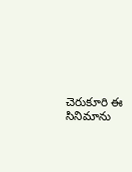చెరుకూరి ఈ సినిమాను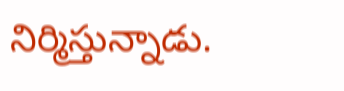నిర్మిస్తున్నాడు.